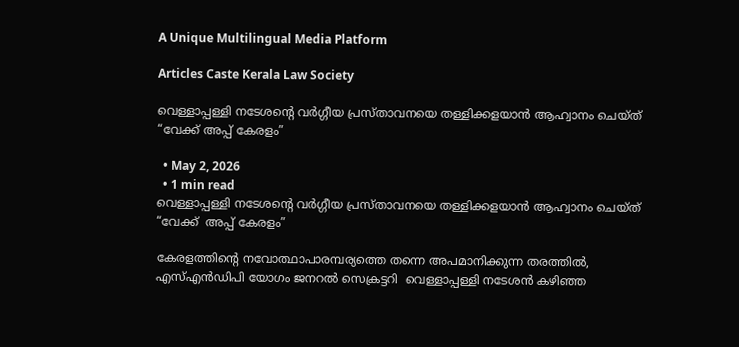A Unique Multilingual Media Platform

Articles Caste Kerala Law Society

വെള്ളാപ്പള്ളി നടേശന്റെ വര്‍ഗ്ഗീയ പ്രസ്താവനയെ തള്ളിക്കളയാൻ ആഹ്വാനം ചെയ്ത് “വേക്ക് അപ്പ് കേരളം”

  • May 2, 2026
  • 1 min read
വെള്ളാപ്പള്ളി നടേശന്റെ വര്‍ഗ്ഗീയ പ്രസ്താവനയെ തള്ളിക്കളയാൻ ആഹ്വാനം ചെയ്ത് “വേക്ക്  അപ്പ് കേരളം”

കേരളത്തിന്റെ നവോത്ഥാപാരമ്പര്യത്തെ തന്നെ അപമാനിക്കുന്ന തരത്തില്‍, എസ്എന്‍ഡിപി യോഗം ജനറല്‍ സെക്രട്ടറി  വെള്ളാപ്പള്ളി നടേശൻ കഴിഞ്ഞ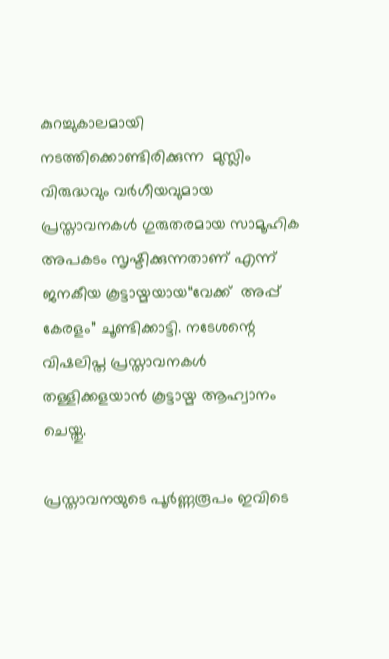കുറച്ചുകാലമായി നടത്തിക്കൊണ്ടിരിക്കുന്ന  മുസ്ലിം വിരുദ്ധവും വര്‍ഗീയവുമായ പ്രസ്താവനകള്‍ ഗുരുതരമായ സാമൂഹിക അപകടം സൃഷ്ടിക്കുന്നതാണ് എന്ന് ജനകീയ കൂട്ടായ്മയായ“വേക്ക്  അപ്പ് കേരളം” ചൂണ്ടിക്കാട്ടി. നടേശന്റെ വിഷലിപ്ത പ്രസ്താവനകൾ തള്ളിക്കളയാൻ കൂട്ടായ്മ ആഹ്വാനം ചെയ്തു.

പ്രസ്താവനയുടെ പൂർണ്ണരൂപം ഇവിടെ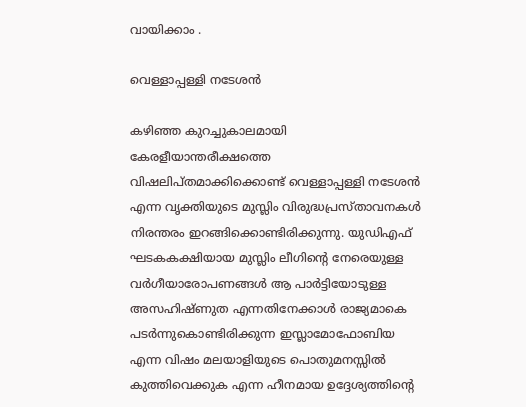വായിക്കാം .

വെള്ളാപ്പള്ളി നടേശൻ

കഴിഞ്ഞ കുറച്ചുകാലമായി കേരളീയാന്തരീക്ഷത്തെ വിഷലിപ്തമാക്കിക്കൊണ്ട് വെള്ളാപ്പള്ളി നടേശന്‍ എന്ന വൃക്തിയുടെ മുസ്ലിം വിരുദ്ധപ്രസ്താവനകള്‍ നിരന്തരം ഇറങ്ങിക്കൊണ്ടിരിക്കുന്നു. യുഡിഎഫ് ഘടകകക്ഷിയായ മുസ്ലിം ലീഗിന്റെ നേരെയുള്ള വര്‍ഗീയാരോപണങ്ങള്‍ ആ പാര്‍ട്ടിയോടുള്ള അസഹിഷ്ണുത എന്നതിനേക്കാള്‍ രാജ്യമാകെ പടര്‍ന്നുകൊണ്ടിരിക്കുന്ന ഇസ്ലാമോഫോബിയ എന്ന വിഷം മലയാളിയുടെ പൊതുമനസ്സില്‍ കുത്തിവെക്കുക എന്ന ഹീനമായ ഉദ്ദേശ്യത്തിന്റെ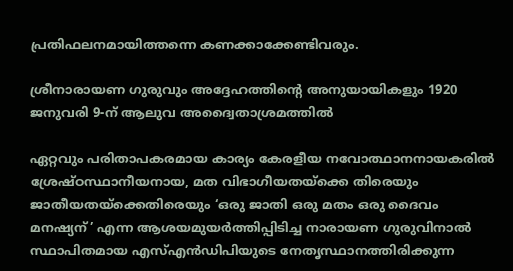പ്രതിഫലനമായിത്തന്നെ കണക്കാക്കേണ്ടിവരും.

ശ്രീനാരായണ ഗുരുവും അദ്ദേഹത്തിന്റെ അനുയായികളും 1920 ജനുവരി 9-ന് ആലുവ അദ്വൈതാശ്രമത്തിൽ

ഏറ്റവും പരിതാപകരമായ കാര്യം കേരളീയ നവോത്ഥാനനായകരില്‍ ശ്രേഷ്ഠസ്ഥാനീയനായ, മത വിഭാഗീയതയ്‌ക്കെ തിരെയും ജാതീയതയ്‌ക്കെതിരെയും ‘ഒരു ജാതി ഒരു മതം ഒരു ദൈവം മനഷ്യന്’ എന്ന ആശയമുയര്‍ത്തിപ്പിടിച്ച നാരായണ ഗുരുവിനാല്‍ സ്ഥാപിതമായ എസ്എന്‍ഡിപിയുടെ നേതൃസ്ഥാനത്തിരിക്കുന്ന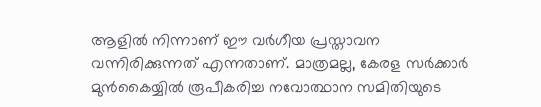ആളില്‍ നിന്നാണ് ഈ വര്‍ഗീയ പ്രസ്താവന വന്നിരിക്കുന്നത് എന്നതാണ്. മാത്രമല്ല, കേരള സര്‍ക്കാര്‍ മുന്‍കൈയ്യില്‍ രൂപീകരിച്ച നവോത്ഥാന സമിതിയുടെ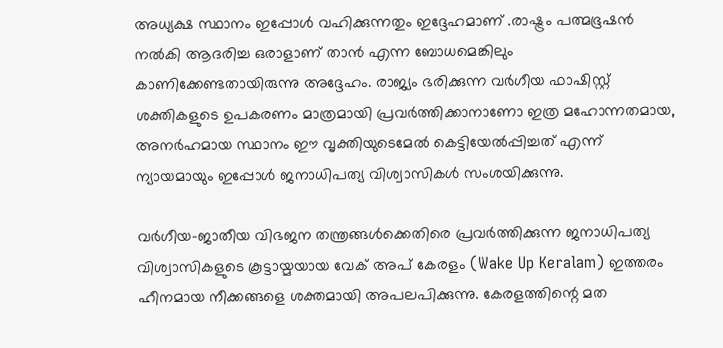അധ്യക്ഷ സ്ഥാനം ഇപ്പോള്‍ വഹിക്കുന്നതും ഇദ്ദേഹമാണ് .രാഷ്ട്രം പത്മഭൂഷന്‍ നല്‍കി ആദരിച്ച ഒരാളാണ് താന്‍ എന്ന ബോധമെങ്കിലും കാണിക്കേണ്ടതായിരുന്നു അദ്ദേഹം. രാജ്യം ഭരിക്കുന്ന വര്‍ഗീയ ഫാഷിസ്റ്റ് ശക്തികളുടെ ഉപകരണം മാത്രമായി പ്രവര്‍ത്തിക്കാനാണോ ഇത്ര മഹോന്നതമായ, അനര്‍ഹമായ സ്ഥാനം ഈ വൃക്തിയുടെമേല്‍ കെട്ടിയേല്‍പ്പിച്ചത് എന്ന് ന്യായമായും ഇപ്പോള്‍ ജനാധിപത്യ വിശ്വാസികള്‍ സംശയിക്കുന്നു.

വര്‍ഗീയ-ജാതീയ വിഭജന തന്ത്രങ്ങള്‍ക്കെതിരെ പ്രവര്‍ത്തിക്കുന്ന ജനാധിപത്യ വിശ്വാസികളുടെ കൂട്ടായ്മയായ വേക് അപ് കേരളം (Wake Up Keralam) ഇത്തരം ഹീനമായ നീക്കങ്ങളെ ശക്തമായി അപലപിക്കുന്നു. കേരളത്തിന്റെ മത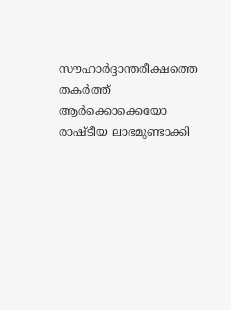സൗഹാര്‍ദ്ദാന്തരീക്ഷത്തെ തകര്‍ത്ത് ആര്‍ക്കൊക്കെയോ രാഷ്ടീയ ലാഭമുണ്ടാക്കി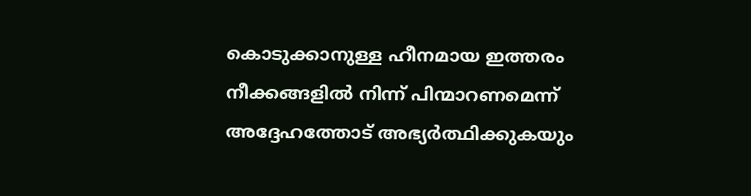കൊടുക്കാനുള്ള ഹീനമായ ഇത്തരം നീക്കങ്ങളില്‍ നിന്ന് പിന്മാറണമെന്ന് അദ്ദേഹത്തോട് അഭ്യര്‍ത്ഥിക്കുകയും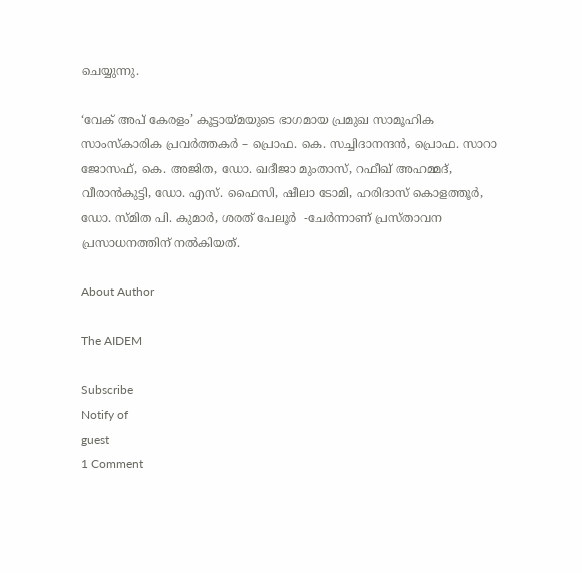ചെയ്യുന്നു.

‘വേക് അപ് കേരളം’ കൂട്ടായ്മയുടെ ഭാഗമായ പ്രമുഖ സാമൂഹിക സാംസ്കാരിക പ്രവർത്തകർ – പ്രൊഫ. കെ. സച്ചിദാനന്ദന്‍, പ്രൊഫ. സാറാ ജോസഫ്, കെ. അജിത, ഡോ. ഖദീജാ മുംതാസ്, റഫീഖ് അഹമ്മദ്, വീരാന്‍കുട്ടി, ഡോ. എസ്. ഫൈസി, ഷീലാ ടോമി, ഹരിദാസ് കൊളത്തൂര്‍, ഡോ. സ്മിത പി. കുമാര്‍, ശരത് പേലൂര്‍  -ചേര്‍ന്നാണ് പ്രസ്താവന  പ്രസാധനത്തിന് നൽകിയത്.

About Author

The AIDEM

Subscribe
Notify of
guest
1 Comment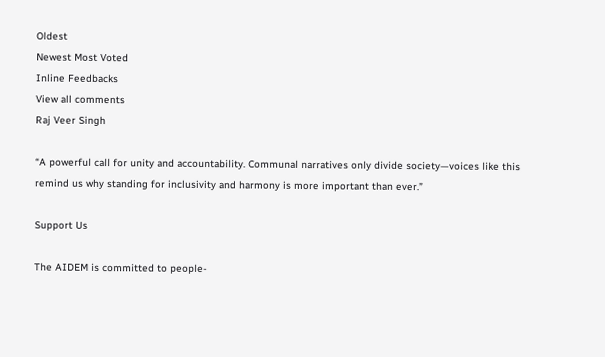Oldest
Newest Most Voted
Inline Feedbacks
View all comments
Raj Veer Singh

“A powerful call for unity and accountability. Communal narratives only divide society—voices like this remind us why standing for inclusivity and harmony is more important than ever.”

Support Us

The AIDEM is committed to people-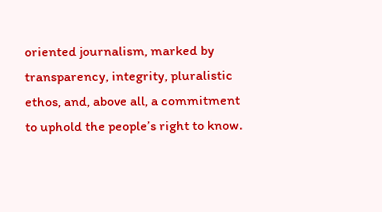oriented journalism, marked by transparency, integrity, pluralistic ethos, and, above all, a commitment to uphold the people’s right to know.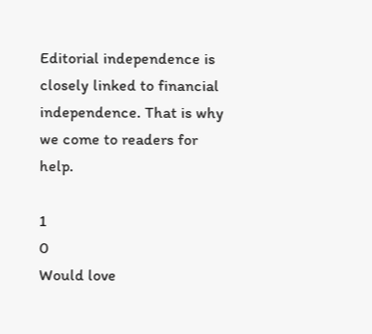Editorial independence is closely linked to financial independence. That is why we come to readers for help.

1
0
Would love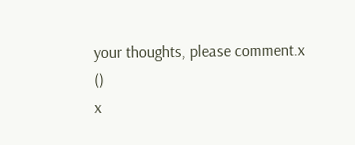your thoughts, please comment.x
()
x